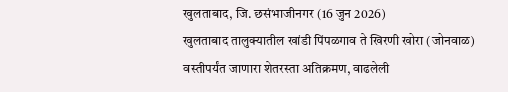खुलताबाद, जि. छसंभाजीनगर (16 जुन 2026)
खुलताबाद तालुक्यातील खांडी पिंपळगाव ते खिरणी खोरा (जोनवाळ) वस्तीपर्यंत जाणारा शेतरस्ता अतिक्रमण, वाढलेली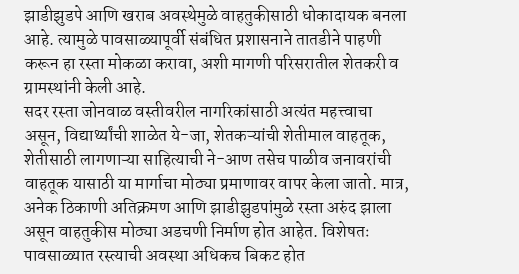झाडीझुडपे आणि खराब अवस्थेमुळे वाहतुकीसाठी धोकादायक बनला आहे. त्यामुळे पावसाळ्यापूर्वी संबंधित प्रशासनाने तातडीने पाहणी करून हा रस्ता मोकळा करावा, अशी मागणी परिसरातील शेतकरी व ग्रामस्थांनी केली आहे.
सदर रस्ता जोनवाळ वस्तीवरील नागरिकांसाठी अत्यंत महत्त्वाचा असून, विद्यार्थ्यांची शाळेत ये-जा, शेतकऱ्यांची शेतीमाल वाहतूक, शेतीसाठी लागणाऱ्या साहित्याची ने-आण तसेच पाळीव जनावरांची वाहतूक यासाठी या मार्गाचा मोठ्या प्रमाणावर वापर केला जातो. मात्र, अनेक ठिकाणी अतिक्रमण आणि झाडीझुडपांमुळे रस्ता अरुंद झाला असून वाहतुकीस मोठ्या अडचणी निर्माण होत आहेत. विशेषतः पावसाळ्यात रस्त्याची अवस्था अधिकच बिकट होत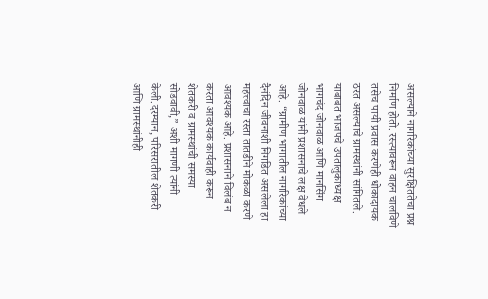असल्याने नागरिकांच्या सुरक्षिततेचा प्रश्न निर्माण होतो. रस्त्यावरून वाहन चालविणे तसेच पायी प्रवास करणेही धोकादायक ठरत असल्याचे ग्रामस्थांनी सांगितले.
याबाबत भाजपचे उपतालुकाध्यक्ष भागचंद जोनवाळ आणि मानसिंग जोनवाळ यांनी प्रशासनाचे लक्ष वेधले आहे. “ग्रामीण भागातील नागरिकांच्या दैनंदिन जीवनाशी निगडित असलेला हा महत्त्वाचा रस्ता तातडीने मोकळा करणे आवश्यक आहे. प्रशासनाने विलंब न करता आवश्यक कार्यवाही करून शेतकरी व ग्रामस्थांची समस्या सोडवावी,” अशी मागणी त्यांनी केली.दरम्यान, परिसरातील शेतकरी आणि ग्रामस्थांनीही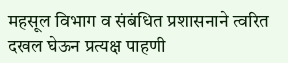महसूल विभाग व संबंधित प्रशासनाने त्वरित दखल घेऊन प्रत्यक्ष पाहणी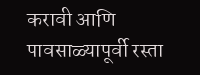करावी आणि पावसाळ्यापूर्वी रस्ता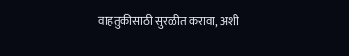वाहतुकीसाठी सुरळीत करावा, अशी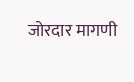जोरदार मागणी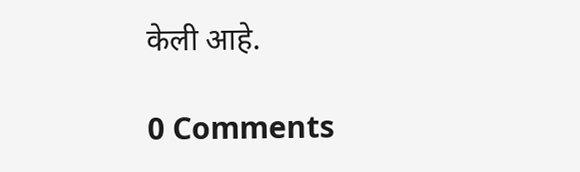केली आहे.

0 Comments